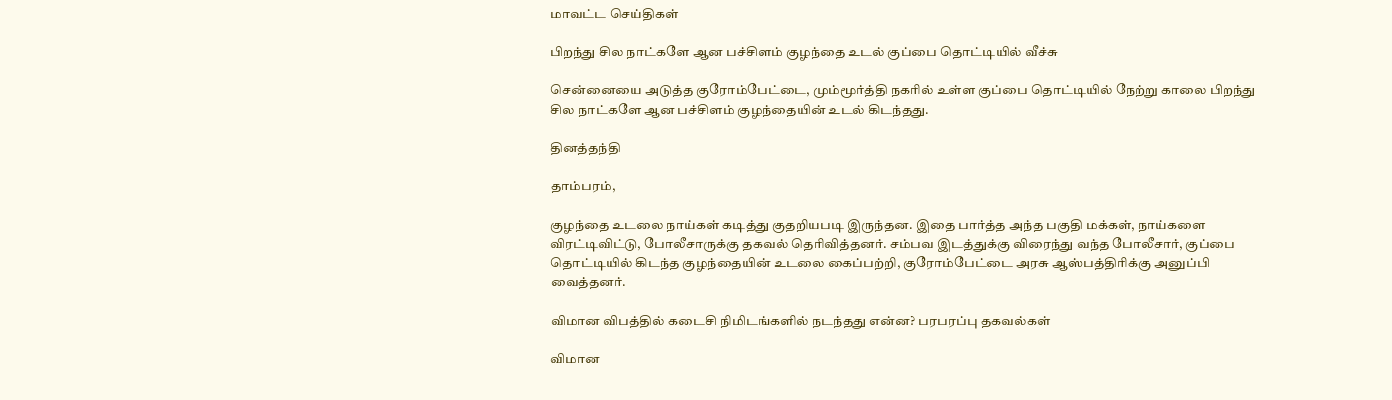மாவட்ட செய்திகள்

பிறந்து சில நாட்களே ஆன பச்சிளம் குழந்தை உடல் குப்பை தொட்டியில் வீச்சு

சென்னையை அடுத்த குரோம்பேட்டை, மும்மூர்த்தி நகரில் உள்ள குப்பை தொட்டியில் நேற்று காலை பிறந்து சில நாட்களே ஆன பச்சிளம் குழந்தையின் உடல் கிடந்தது.

தினத்தந்தி

தாம்பரம்,

குழந்தை உடலை நாய்கள் கடித்து குதறியபடி இருந்தன. இதை பார்த்த அந்த பகுதி மக்கள், நாய்களை விரட்டிவிட்டு, போலீசாருக்கு தகவல் தெரிவித்தனர். சம்பவ இடத்துக்கு விரைந்து வந்த போலீசார், குப்பை தொட்டியில் கிடந்த குழந்தையின் உடலை கைப்பற்றி, குரோம்பேட்டை அரசு ஆஸ்பத்திரிக்கு அனுப்பி வைத்தனர்.

விமான விபத்தில் கடைசி நிமிடங்களில் நடந்தது என்ன? பரபரப்பு தகவல்கள்

விமான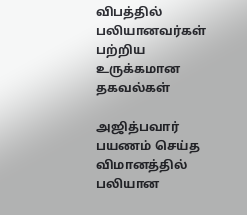விபத்தில் பலியானவர்கள் பற்றிய உருக்கமான தகவல்கள்

அஜித்பவார் பயணம் செய்த விமானத்தில் பலியான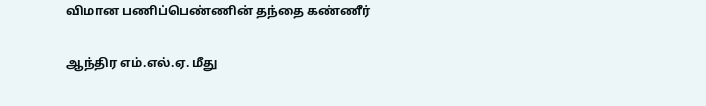விமான பணிப்பெண்ணின் தந்தை கண்ணீர்

ஆந்திர எம்.எல்.ஏ. மீது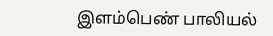இளம்பெண் பாலியல்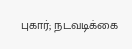புகார்; நடவடிக்கை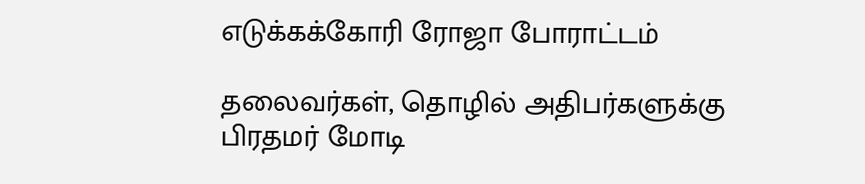எடுக்கக்கோரி ரோஜா போராட்டம்

தலைவர்கள், தொழில் அதிபர்களுக்கு பிரதமர் மோடி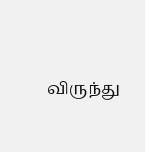விருந்து